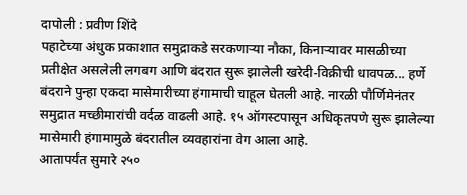दापोली : प्रवीण शिंदे
पहाटेच्या अंधुक प्रकाशात समुद्राकडे सरकणाऱ्या नौका, किनाऱ्यावर मासळीच्या प्रतीक्षेत असलेली लगबग आणि बंदरात सुरू झालेली खरेदी-विक्रीची धावपळ... हर्णे बंदराने पुन्हा एकदा मासेमारीच्या हंगामाची चाहूल घेतली आहे. नारळी पौर्णिमेनंतर समुद्रात मच्छीमारांची वर्दळ वाढली आहे. १५ ऑगस्टपासून अधिकृतपणे सुरू झालेल्या मासेमारी हंगामामुळे बंदरातील व्यवहारांना वेग आला आहे.
आतापर्यंत सुमारे २५०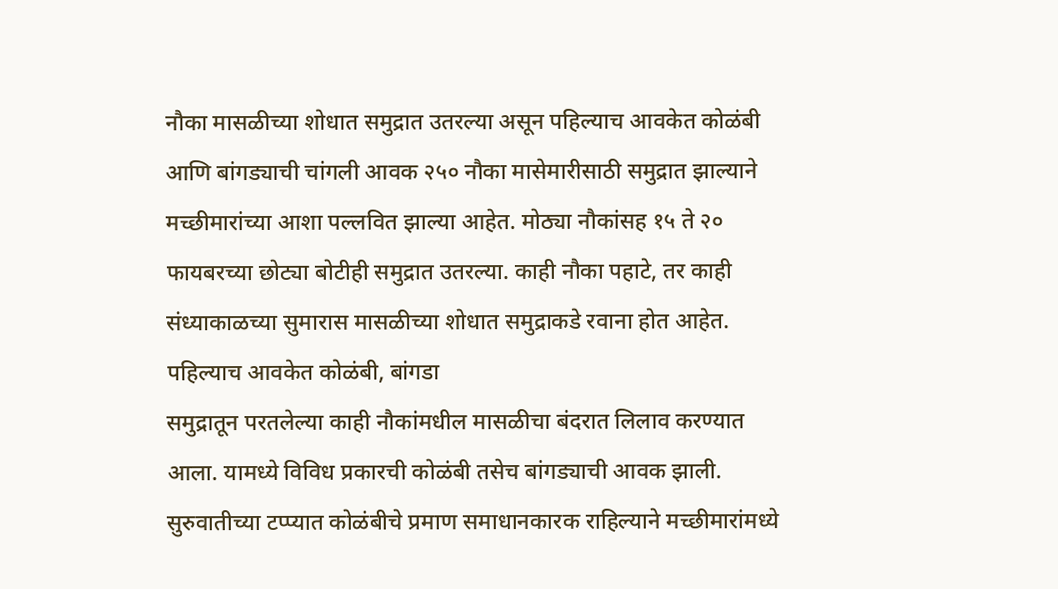नौका मासळीच्या शोधात समुद्रात उतरल्या असून पहिल्याच आवकेत कोळंबी आणि बांगड्याची चांगली आवक २५० नौका मासेमारीसाठी समुद्रात झाल्याने मच्छीमारांच्या आशा पल्लवित झाल्या आहेत. मोठ्या नौकांसह १५ ते २० फायबरच्या छोट्या बोटीही समुद्रात उतरल्या. काही नौका पहाटे, तर काही संध्याकाळच्या सुमारास मासळीच्या शोधात समुद्राकडे रवाना होत आहेत.
पहिल्याच आवकेत कोळंबी, बांगडा
समुद्रातून परतलेल्या काही नौकांमधील मासळीचा बंदरात लिलाव करण्यात आला. यामध्ये विविध प्रकारची कोळंबी तसेच बांगड्याची आवक झाली. सुरुवातीच्या टप्प्यात कोळंबीचे प्रमाण समाधानकारक राहिल्याने मच्छीमारांमध्ये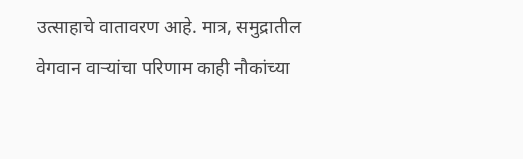उत्साहाचे वातावरण आहे. मात्र, समुद्रातील वेगवान वाऱ्यांचा परिणाम काही नौकांच्या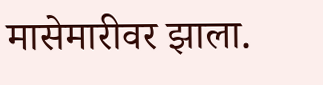मासेमारीवर झाला.